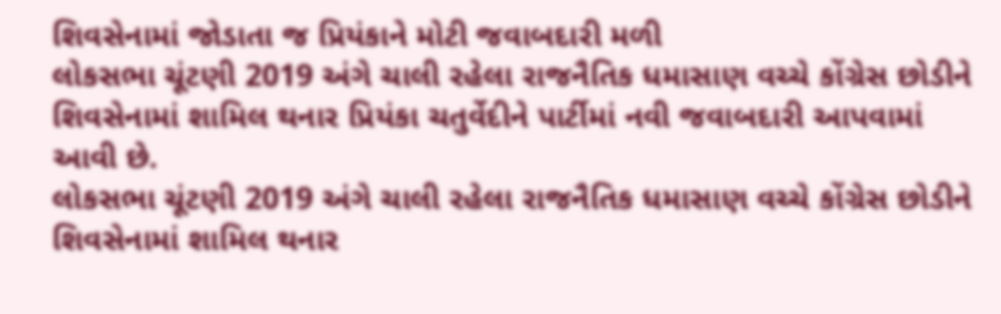શિવસેનામાં જોડાતા જ પ્રિયંકાને મોટી જવાબદારી મળી
લોકસભા ચૂંટણી 2019 અંગે ચાલી રહેલા રાજનૈતિક ધમાસાણ વચ્ચે કોંગ્રેસ છોડીને શિવસેનામાં શામિલ થનાર પ્રિયંકા ચતુર્વેદીને પાર્ટીમાં નવી જવાબદારી આપવામાં આવી છે.
લોકસભા ચૂંટણી 2019 અંગે ચાલી રહેલા રાજનૈતિક ધમાસાણ વચ્ચે કોંગ્રેસ છોડીને શિવસેનામાં શામિલ થનાર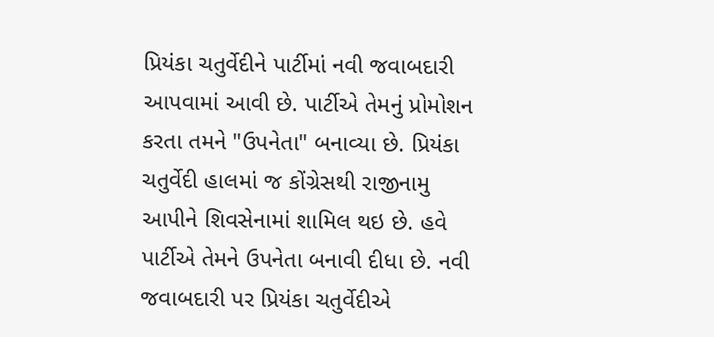પ્રિયંકા ચતુર્વેદીને પાર્ટીમાં નવી જવાબદારી આપવામાં આવી છે. પાર્ટીએ તેમનું પ્રોમોશન કરતા તમને "ઉપનેતા" બનાવ્યા છે. પ્રિયંકા ચતુર્વેદી હાલમાં જ કોંગ્રેસથી રાજીનામુ આપીને શિવસેનામાં શામિલ થઇ છે. હવે પાર્ટીએ તેમને ઉપનેતા બનાવી દીધા છે. નવી જવાબદારી પર પ્રિયંકા ચતુર્વેદીએ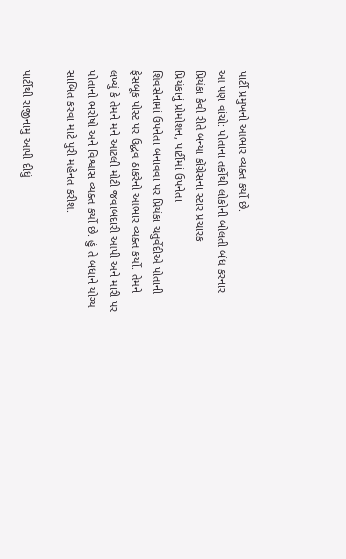પાર્ટી પ્રમુખનો આભાર વ્યક્ત કર્યો છે.
આ પણ વાંચો: પોતાના તર્કોથી લોકોની બોલતી બંધ કરનાર પ્રિયંકા કેવી રીતે બન્યા કોંગ્રેસના સ્ટાર પ્રચારક
પ્રિયંકાનું પ્રોમોશન, પાર્ટીમાં ઉપનેતા
શિવસેનામાં ઉપનેતા બનાવવા પર પ્રિયંકા ચતુર્વેદીએ પોતાની ફેસબૂક પોસ્ટ પર ઉદ્ધવ ઠાકરેનો આભાર વ્યક્ત કર્યો. તેમને લખ્યું કે તેમને મને આટલી મોટી જવાબદારી આપી અને મારી પર પોતાનો ભરોષો અને વિશ્વાસ વ્યક્ત કર્યો છે. હું તે બધાને યોગ્ય સાબિત કરવા માટે પુરી મહેનત કરીશ.

પાર્ટીથી રાજીનામુ આપી દીધું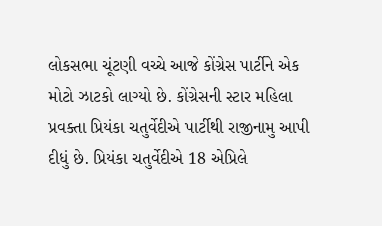લોકસભા ચૂંટણી વચ્ચે આજે કોંગ્રેસ પાર્ટીને એક મોટો ઝાટકો લાગ્યો છે. કોંગ્રેસની સ્ટાર મહિલા પ્રવક્તા પ્રિયંકા ચતુર્વેદીએ પાર્ટીથી રાજીનામુ આપી દીધું છે. પ્રિયંકા ચતુર્વેદીએ 18 એપ્રિલે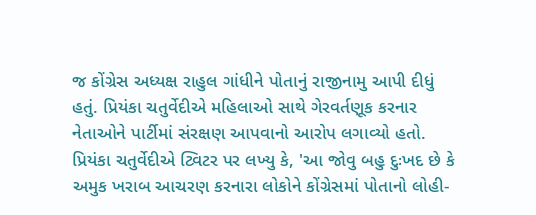જ કોંગ્રેસ અધ્યક્ષ રાહુલ ગાંધીને પોતાનું રાજીનામુ આપી દીધું હતું. પ્રિયંકા ચતુર્વેદીએ મહિલાઓ સાથે ગેરવર્તણૂક કરનાર નેતાઓને પાર્ટીમાં સંરક્ષણ આપવાનો આરોપ લગાવ્યો હતો. પ્રિયંકા ચતુર્વેદીએ ટ્વિટર પર લખ્યુ કે, 'આ જોવુ બહુ દુઃખદ છે કે અમુક ખરાબ આચરણ કરનારા લોકોને કોંગ્રેસમાં પોતાનો લોહી-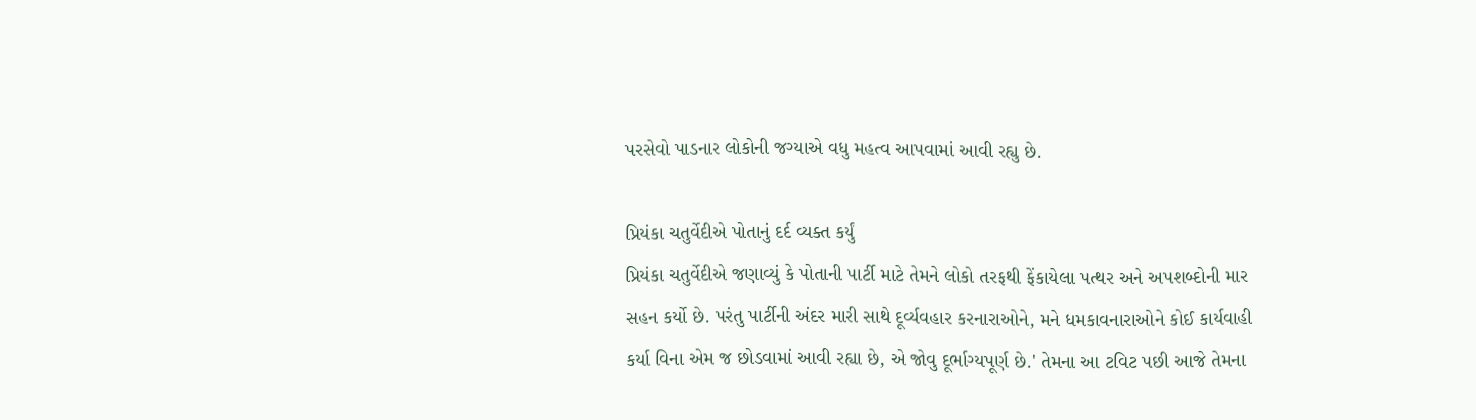પરસેવો પાડનાર લોકોની જગ્યાએ વધુ મહત્વ આપવામાં આવી રહ્યુ છે.

પ્રિયંકા ચતુર્વેદીએ પોતાનું દર્દ વ્યક્ત કર્યું
પ્રિયંકા ચતુર્વેદીએ જણાવ્યું કે પોતાની પાર્ટી માટે તેમને લોકો તરફથી ફેંકાયેલા પત્થર અને અપશબ્દોની માર સહન કર્યો છે. પરંતુ પાર્ટીની અંદર મારી સાથે દૂર્વ્યવહાર કરનારાઓને, મને ધમકાવનારાઓને કોઈ કાર્યવાહી કર્યા વિના એમ જ છોડવામાં આવી રહ્યા છે, એ જોવુ દૂર્ભાગ્યપૂર્ણ છે.' તેમના આ ટવિટ પછી આજે તેમના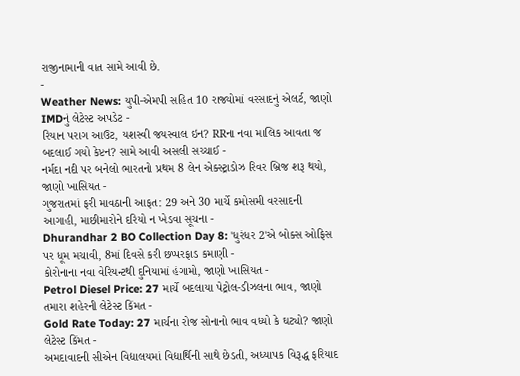રાજીનામાની વાત સામે આવી છે.
-
Weather News: યુપી-એમપી સહિત 10 રાજ્યોમાં વરસાદનું એલર્ટ, જાણો IMDનું લેટેસ્ટ અપડેટ -
રિયાન પરાગ આઉટ, યશસ્વી જયસ્વાલ ઇન? RRના નવા માલિક આવતા જ બદલાઈ ગયો કેપ્ટન? સામે આવી અસલી સચ્ચાઈ -
નર્મદા નદી પર બનેલો ભારતનો પ્રથમ 8 લેન એક્સ્ટ્રાડોઝ રિવર બ્રિજ શરૂ થયો, જાણો ખાસિયત -
ગુજરાતમાં ફરી માવઠાની આફત: 29 અને 30 માર્ચે કમોસમી વરસાદની આગાહી, માછીમારોને દરિયો ન ખેડવા સૂચના -
Dhurandhar 2 BO Collection Day 8: 'ધુરંધર 2'એ બોક્સ ઓફિસ પર ધૂમ મચાવી, 8માં દિવસે કરી છપ્પરફાડ કમાણી -
કોરોનાના નવા વેરિયન્ટથી દુનિયામાં હંગામો, જાણો ખાસિયત -
Petrol Diesel Price: 27 માર્ચે બદલાયા પેટ્રોલ-ડીઝલના ભાવ, જાણો તમારા શહેરની લેટેસ્ટ કિંમત -
Gold Rate Today: 27 માર્ચના રોજ સોનાનો ભાવ વધ્યો કે ઘટ્યો? જાણો લેટેસ્ટ કિંમત -
અમદાવાદની સીએન વિદ્યાલયમાં વિદ્યાર્થિની સાથે છેડતી, અધ્યાપક વિરૂદ્ધ ફરિયાદ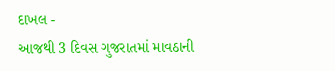દાખલ -
આજથી 3 દિવસ ગુજરાતમાં માવઠાની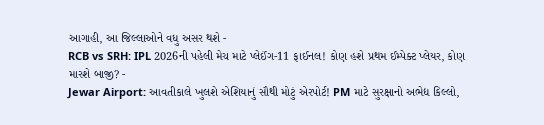આગાહી, આ જિલ્લાઓને વધુ અસર થશે -
RCB vs SRH: IPL 2026ની પહેલી મેચ માટે પ્લેઈંગ-11 ફાઈનલ! કોણ હશે પ્રથમ ઈમ્પેક્ટ પ્લેયર, કોણ મારશે બાજી? -
Jewar Airport: આવતીકાલે ખુલશે એશિયાનું સૌથી મોટું એરપોર્ટ! PM માટે સુરક્ષાનો અભેદ્ય કિલ્લો,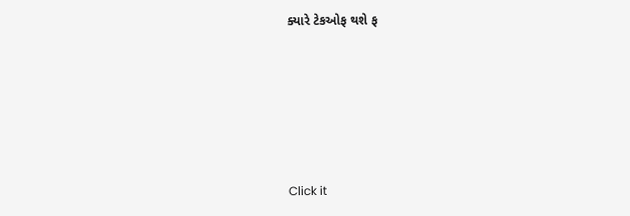ક્યારે ટેકઓફ થશે ફ









Click it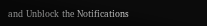and Unblock the Notifications